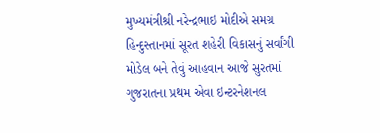મુખ્યમંત્રીશ્રી નરેન્દ્રભાઇ મોદીએ સમગ્ર હિન્દુસ્તાનમાં સૂરત શહેરી વિકાસનું સર્વાંગી મોડેલ બને તેવું આહવાન આજે સુરતમાં ગુજરાતના પ્રથમ એવા ઇન્ટરનેશનલ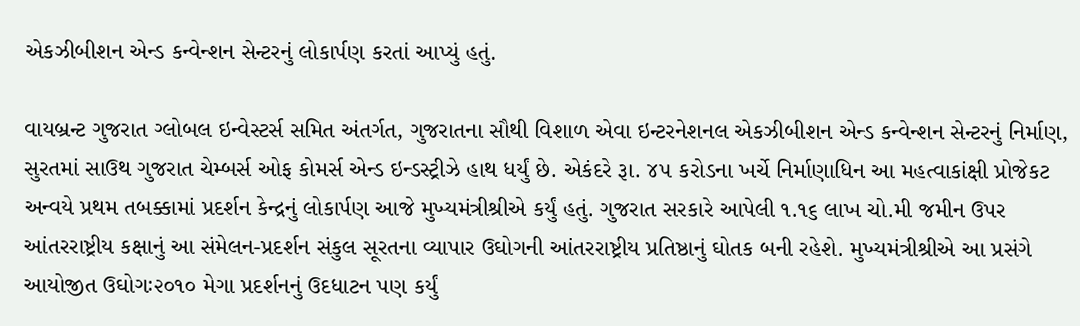એકઝીબીશન એન્ડ કન્વેન્શન સેન્ટરનું લોકાર્પણ કરતાં આપ્યું હતું.

વાયબ્રન્ટ ગુજરાત ગ્લોબલ ઇન્વેસ્ટર્સ સમિત અંતર્ગત, ગુજરાતના સૌથી વિશાળ એવા ઇન્ટરનેશનલ એકઝીબીશન એન્ડ કન્વેન્શન સેન્ટરનું નિર્માણ, સુરતમાં સાઉથ ગુજરાત ચેમ્બર્સ ઓફ કોમર્સ એન્ડ ઇન્ડસ્ટ્રીઝે હાથ ધર્યું છે. એકંદરે રૂા. ૪૫ કરોડના ખર્ચે નિર્માણાધિન આ મહત્વાકાંક્ષી પ્રોજેકટ અન્વયે પ્રથમ તબક્કામાં પ્રદર્શન કેન્દ્રનું લોકાર્પણ આજે મુખ્યમંત્રીશ્રીએ કર્યું હતું. ગુજરાત સરકારે આપેલી ૧.૧૬ લાખ ચો.મી જમીન ઉપર આંતરરાષ્ટ્રીય કક્ષાનું આ સંમેલન-પ્રદર્શન સંકુલ સૂરતના વ્યાપાર ઉઘોગની આંતરરાષ્ટ્રીય પ્રતિષ્ઠાનું ઘોતક બની રહેશે. મુખ્યમંત્રીશ્રીએ આ પ્રસંગે આયોજીત ઉઘોગઃ૨૦૧૦ મેગા પ્રદર્શનનું ઉદધાટન પણ કર્યું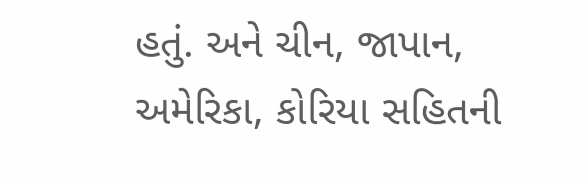હતું. અને ચીન, જાપાન, અમેરિકા, કોરિયા સહિતની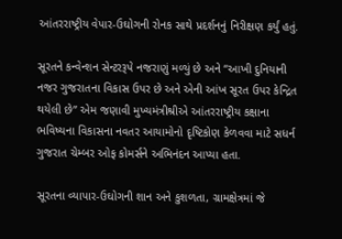આંતરરાષ્ટ્રીય વેપાર-ઉઘોગની રોનક સાથે પ્રદર્શનનું નિરીક્ષણ કર્યું હતું.

સૂરતને કન્વેન્શન સેન્ટરરૂપે નજરાણું મળ્યું છે અને “આખી દુનિયાની નજર ગુજરાતના વિકાસ ઉપર છે અને એની આંખ સૂરત ઉપર કેન્દ્રિત થયેલી છે” એમ જણાવી મુખ્યમંત્રીશ્રીએ આંતરરાષ્ટ્રીય કક્ષાના ભવિષ્યના વિકાસના નવતર આયામોનો દૃષ્ટિકોણ કેળવવા માટે સધર્ન ગુજરાત ચેમ્બર ઓફ કોમર્સને અભિનંદન આપ્યા હતા.

સૂરતના વ્યાપાર-ઉઘોગની શાન અને કુશળતા, ગ્રામક્ષેત્રમાં જે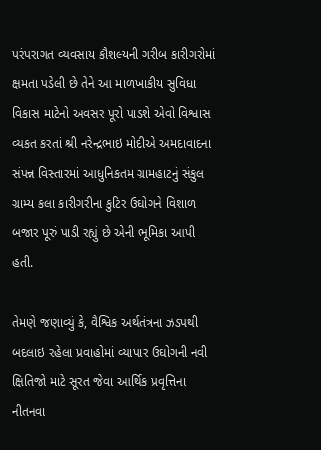પરંપરાગત વ્યવસાય કૌશલ્યની ગરીબ કારીગરોમાં ક્ષમતા પડેલી છે તેને આ માળખાકીય સુવિધા વિકાસ માટેનો અવસર પૂરો પાડશે એવો વિશ્વાસ વ્યકત કરતાં શ્રી નરેન્દ્રભાઇ મોદીએ અમદાવાદના સંપન્ન વિસ્તારમાં આધુનિકતમ ગ્રામહાટનું સંકુલ ગ્રામ્ય કલા કારીગરીના કુટિર ઉઘોગને વિશાળ બજાર પૂરું પાડી રહ્યું છે એની ભૂમિકા આપી હતી.

તેમણે જણાવ્યું કે, વૈશ્વિક અર્થતંત્રના ઝડપથી બદલાઇ રહેલા પ્રવાહોમાં વ્યાપાર ઉઘોગની નવી ક્ષિતિજો માટે સૂરત જેવા આર્થિક પ્રવૃત્તિના નીતનવા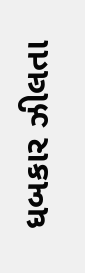ધબકાર ઝીલતા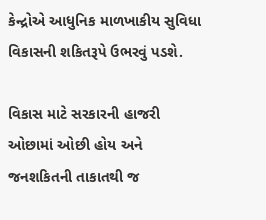કેન્દ્રોએ આધુનિક માળખાકીય સુવિધા વિકાસની શકિતરૂપે ઉભરવું પડશે.

વિકાસ માટે સરકારની હાજરી ઓછામાં ઓછી હોય અને જનશકિતની તાકાતથી જ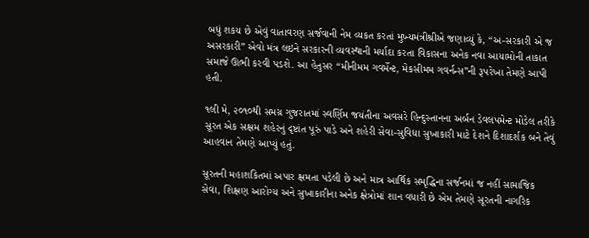બધું શકય છે એવું વાતાવરણ સર્જવાની નેમ વ્યકત કરતાં મુખ્યમંત્રીશ્રીએ જણાવ્યું કે, “અ-સરકારી એ જ અસરકારી” એવો મંત્ર લઇને સરકારની વ્યવસ્થાની મર્યાદા કરતા વિકાસના અનેક નવા આયામોની તાકાત સમાજે ઊભી કરવી પડશે. આ હેતુસર “મીનીમમ ગવર્મેન્ટ, મેકસીમમ ગવર્નન્સ”ની રૂપરેખા તેમણે આપી હતી.

૧લી મે, ૨૦૧૦થી સમગ્ર ગુજરાતમાં સ્વર્ણિમ જયંતીના અવસરે હિન્દુસ્તાનના અર્બન ડેવલપમેન્ટ મોડેલ તરીકે સૂરત એક સક્ષમ શહેરનું દૃષ્ટાંત પૂરું પાડે અને શહેરી સેવા-સુવિધા સુખાકારી માટે દેશને દિશાદર્શક બને તેવું આહવાન તેમણે આપ્યું હતું.

સૂરતની મહાશકિતમાં અપાર ક્ષમતા પડેલી છે અને માત્ર આર્થિક સમૃદ્ધિના સર્જનમાં જ નહીં સામાજિક સેવા, શિક્ષણ આરોગ્ય અને સુખાકારીના અનેક ક્ષેત્રોમાં શાન વધારી છે એમ તેમણે સૂરતની નાગરિક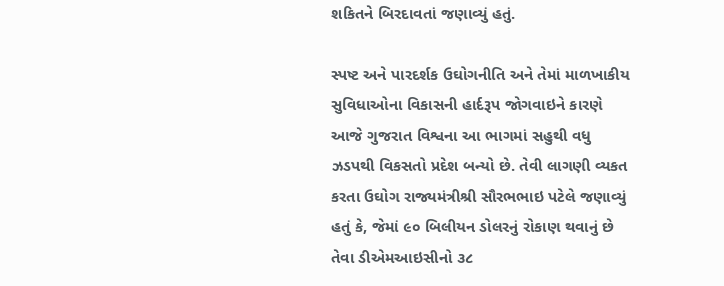શકિતને બિરદાવતાં જણાવ્યું હતું.

સ્પષ્ટ અને પારદર્શક ઉઘોગનીતિ અને તેમાં માળખાકીય સુવિધાઓના વિકાસની હાર્દરૂપ જોગવાઇને કારણે આજે ગુજરાત વિશ્વના આ ભાગમાં સહુથી વધુ ઝડપથી વિકસતો પ્રદેશ બન્યો છે. તેવી લાગણી વ્યકત કરતા ઉઘોગ રાજ્યમંત્રીશ્રી સૌરભભાઇ પટેલે જણાવ્યું હતું કે, જેમાં ૯૦ બિલીયન ડોલરનું રોકાણ થવાનું છે તેવા ડીએમઆઇસીનો ૩૮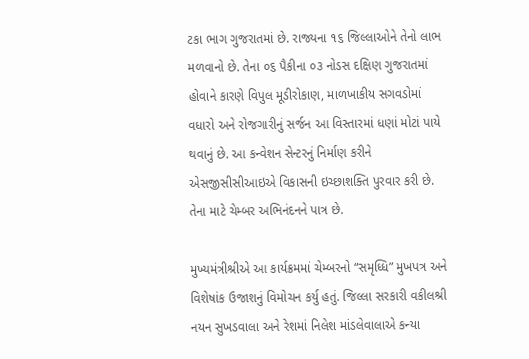ટકા ભાગ ગુજરાતમાં છે. રાજ્યના ૧૬ જિલ્લાઓને તેનો લાભ મળવાનો છે. તેના ૦૬ પૈકીના ૦૩ નોડસ દક્ષિણ ગુજરાતમાં હોવાને કારણે વિપુલ મૂડીરોકાણ, માળખાકીય સગવડોમાં વધારો અને રોજગારીનું સર્જન આ વિસ્તારમાં ધણાં મોટાં પાયે થવાનું છે. આ કન્વેશન સેન્ટરનું નિર્માણ કરીને એસજીસીસીઆઇએ વિકાસની ઇચ્છાશક્તિ પુરવાર કરી છે. તેના માટે ચેમ્બર અભિનંદનને પાત્ર છે.

મુખ્યમંત્રીશ્રીએ આ કાર્યક્રમમાં ચેમ્બરનો “સમૃધ્ધિ” મુખપત્ર અને વિશેષાંક ઉજાશનું વિમોચન કર્યુ હતું. જિલ્લા સરકારી વકીલશ્રી નયન સુખડવાલા અને રેશમાં નિલેશ માંડલેવાલાએ કન્યા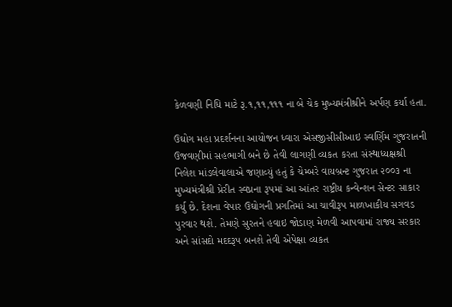કેળવણી નિધિ માટે રૂ.૧,૧૧,૧૧૧ ના બે ચેક મુખ્યમંત્રીશ્રીને અર્પણ કર્યા હતા.

ઉઘોગ મહા પ્રદર્શનના આયોજન ધ્વારા એસજીસીસીઆઇ સ્વર્ણિમ ગુજરાતની ઉજવણીમાં સહભાગી બને છે તેવી લાગણી વ્યકત કરતા સંસ્થાધ્યક્ષશ્રી નિલેશ માંડલેવાલાએ જણાવ્યું હતું કે ચેમ્બરે વાયબ્રન્ટ ગુજરાત ૨૦૦૩ ના મુખ્યમંત્રીશ્રી પ્રેરીત સ્વપ્નના રૂપમાં આ આંતર રાષ્ટ્રીય કન્વેન્શન સેન્ટર સાકાર કર્યુ છે. દેશના વેપાર ઉઘોગની પ્રગતિમાં આ ચાવીરૂપ માળખાકીય સગવડ પુરવાર થશે. તેમણે સુરતને હવાઇ જોડાણ મેળવી આપવામાં રાજ્ય સરકાર અને સાંસદો મદદરૂપ બનશે તેવી એપેક્ષા વ્યકત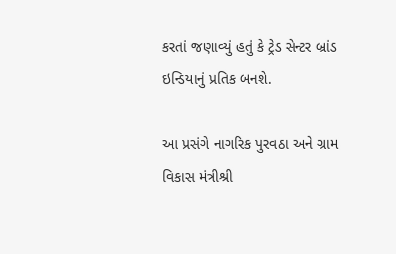કરતાં જણાવ્યું હતું કે ટ્રેડ સેન્ટર બ્રાંડ ઇન્ડિયાનું પ્રતિક બનશે.

આ પ્રસંગે નાગરિક પુરવઠા અને ગ્રામ વિકાસ મંત્રીશ્રી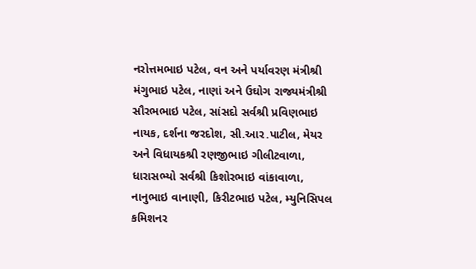નરોત્તમભાઇ પટેલ, વન અને પર્યાવરણ મંત્રીશ્રી મંગુભાઇ પટેલ, નાણાં અને ઉઘોગ રાજ્યમંત્રીશ્રી સૌરભભાઇ પટેલ, સાંસદો સર્વશ્રી પ્રવિણભાઇ નાયક, દર્શના જરદોશ, સી.આર.પાટીલ, મેયર અને વિધાયકશ્રી રણજીભાઇ ગીલીટવાળા, ધારાસભ્યો સર્વશ્રી કિશોરભાઇ વાંકાવાળા, નાનુભાઇ વાનાણી, કિરીટભાઇ પટેલ, મ્યુનિસિપલ કમિશનર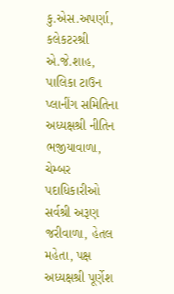કુ.એસ.અપર્ણા, કલેકટરશ્રી એ.જે.શાહ, પાલિકા ટાઉન પ્લાનીંગ સમિતિના અધ્યક્ષશ્રી નીતિન ભજીયાવાળા, ચેમ્બર પદાધિકારીઓ સર્વશ્રી અરૂણ જરીવાળા, હેતલ મહેતા, પક્ષ અધ્યક્ષશ્રી પૂર્ણેશ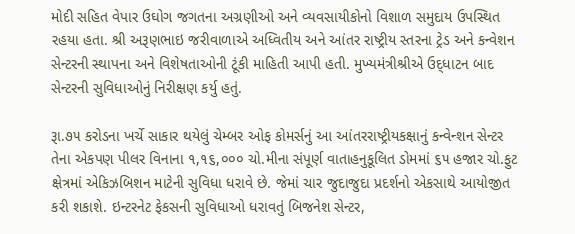મોદી સહિત વેપાર ઉઘોગ જગતના અગ્રણીઓ અને વ્યવસાયીકોનો વિશાળ સમુદાય ઉપસ્થિત રહયા હતા. શ્રી અરૂણભાઇ જરીવાળાએ અધ્વિતીય અને આંતર રાષ્ટ્રીય સ્તરના ટ્રેડ અને કન્વેશન સેન્ટરની સ્થાપના અને વિશેષતાઓની ટૂંકી માહિતી આપી હતી. મુખ્યમંત્રીશ્રીએ ઉદ્‍ધાટન બાદ સેન્ટરની સુવિધાઓનું નિરીક્ષણ કર્યુ હતું.

રૂા.૭૫ કરોડના ખર્ચે સાકાર થયેલું ચેમ્બર ઓફ કોમર્સનું આ આંતરરાષ્ટ્રીયકક્ષાનું કન્વેન્શન સેન્ટર તેના એકપણ પીલર વિનાના ૧,૧૬,૦૦૦ ચો.મીના સંપૂર્ણ વાતાહનુકૂલિત ડોમમાં ૬૫ હજાર ચો.ફુટ ક્ષેત્રમાં એકિઝબિશન માટેની સુવિધા ધરાવે છે. જેમાં ચાર જુદાજુદા પ્રદર્શનો એકસાથે આયોજીત કરી શકાશે. ઇન્ટરનેટ ફેકસની સુવિધાઓ ધરાવતું બિજનેશ સેન્ટર,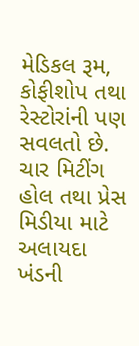મેડિકલ રૂમ, કોફીશોપ તથા રેસ્ટોરાંની પણ સવલતો છે. ચાર મિટીંગ હોલ તથા પ્રેસ મિડીયા માટે અલાયદા ખંડની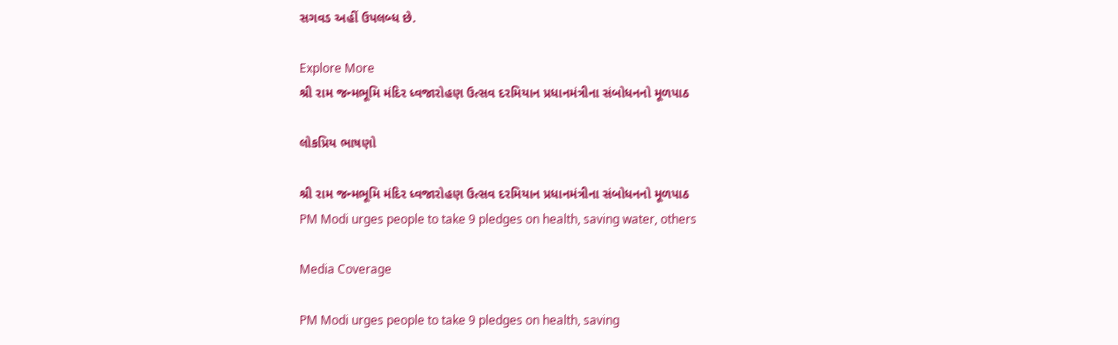સગવડ અહીં ઉપલબ્ધ છે.

Explore More
શ્રી રામ જન્મભૂમિ મંદિર ધ્વજારોહણ ઉત્સવ દરમિયાન પ્રધાનમંત્રીના સંબોધનનો મૂળપાઠ

લોકપ્રિય ભાષણો

શ્રી રામ જન્મભૂમિ મંદિર ધ્વજારોહણ ઉત્સવ દરમિયાન પ્રધાનમંત્રીના સંબોધનનો મૂળપાઠ
PM Modi urges people to take 9 pledges on health, saving water, others

Media Coverage

PM Modi urges people to take 9 pledges on health, saving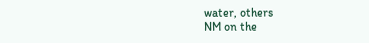water, others
NM on the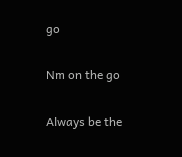go

Nm on the go

Always be the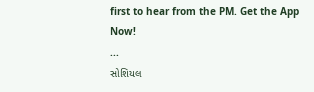first to hear from the PM. Get the App Now!
...
સોશિયલ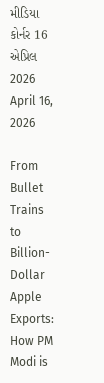મીડિયા કોર્નર 16 એપ્રિલ 2026
April 16, 2026

From Bullet Trains to Billion-Dollar Apple Exports: How PM Modi is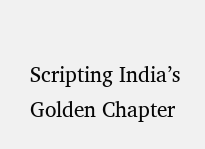Scripting India’s Golden Chapter